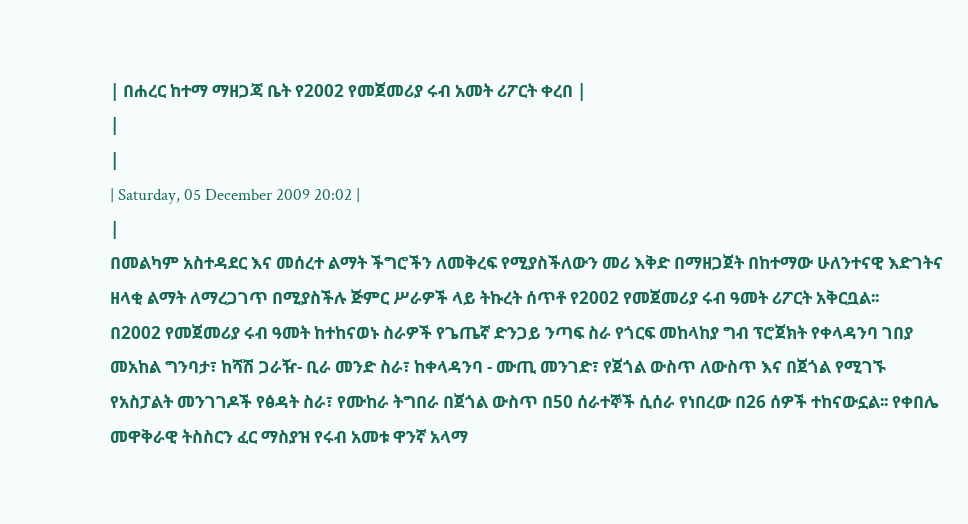| በሐረር ከተማ ማዘጋጃ ቤት የ2002 የመጀመሪያ ሩብ አመት ሪፖርት ቀረበ |
|
|
| Saturday, 05 December 2009 20:02 |
|
በመልካም አስተዳደር እና መሰረተ ልማት ችግሮችን ለመቅረፍ የሚያስችለውን መሪ እቅድ በማዘጋጀት በከተማው ሁለንተናዊ እድገትና ዘላቂ ልማት ለማረጋገጥ በሚያስችሉ ጅምር ሥራዎች ላይ ትኩረት ሰጥቶ የ2002 የመጀመሪያ ሩብ ዓመት ሪፖርት አቅርቧል፡፡
በ2002 የመጀመሪያ ሩብ ዓመት ከተከናወኑ ስራዎች የጌጤኛ ድንጋይ ንጣፍ ስራ የጎርፍ መከላከያ ግብ ፕሮጀክት የቀላዳንባ ገበያ መአከል ግንባታ፣ ከሻሽ ጋራዥ- ቢራ መንድ ስራ፣ ከቀላዳንባ - ሙጢ መንገድ፣ የጀጎል ውስጥ ለውስጥ እና በጀጎል የሚገኙ የአስፓልት መንገገዶች የፅዳት ስራ፣ የሙከራ ትግበራ በጀጎል ውስጥ በ50 ሰራተኞች ሲሰራ የነበረው በ26 ሰዎች ተከናውኗል፡፡ የቀበሌ መዋቅራዊ ትስስርን ፈር ማስያዝ የሩብ አመቱ ዋንኛ አላማ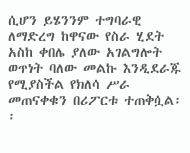ሲሆን ይሄንንም ተግባራዊ ለማድረግ ከዋናው የስራ ሂደት አስከ ቀበሌ ያለው አገልግሎት ወጥነት ባለው መልኩ እንዲደራጁ የሚያስችል የክለሳ ሥራ መጠናቀቁን በሪፖርቱ ተጠቅሷል፡፡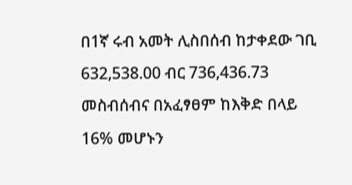በ1ኛ ሩብ አመት ሊስበሰብ ከታቀደው ገቢ 632,538.00 ብር 736,436.73 መስብሰብና በአፈፃፀም ከእቅድ በላይ 16% መሆኑን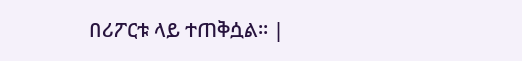በሪፖርቱ ላይ ተጠቅሷል፡፡ |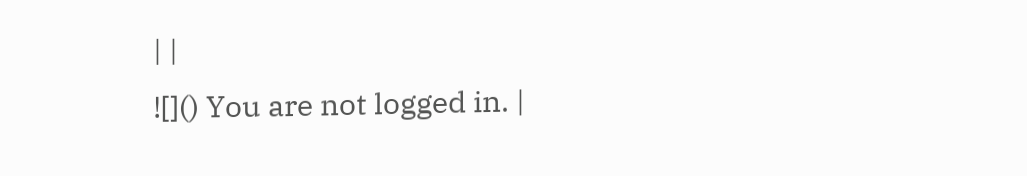| |
![]() You are not logged in. |